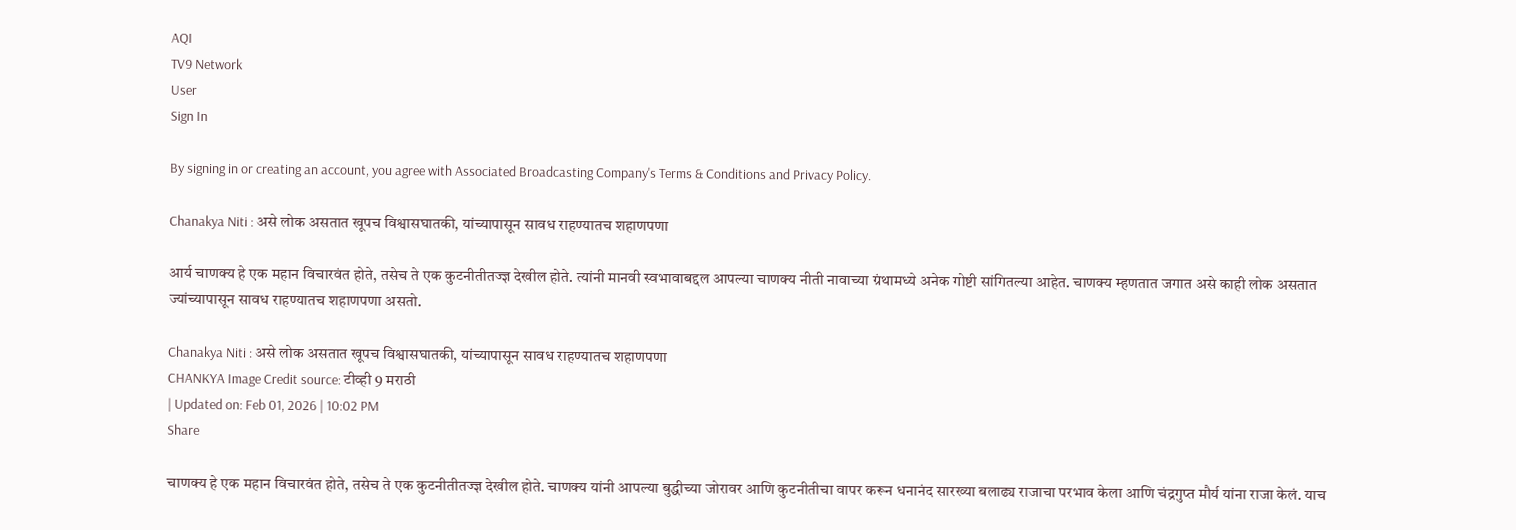AQI
TV9 Network
User
Sign In

By signing in or creating an account, you agree with Associated Broadcasting Company's Terms & Conditions and Privacy Policy.

Chanakya Niti : असे लोक असतात खूपच विश्वासघातकी, यांच्यापासून सावध राहण्यातच शहाणपणा

आर्य चाणक्य हे एक महान विचारवंत होते, तसेच ते एक कुटनीतीतज्ज्ञ देखील होते. त्यांनी मानवी स्वभावाबद्दल आपल्या चाणक्य नीती नावाच्या ग्रंथामध्ये अनेक गोष्टी सांगितल्या आहेत. चाणक्य म्हणतात जगात असे काही लोक असतात ज्यांच्यापासून सावध राहण्यातच शहाणपणा असतो.

Chanakya Niti : असे लोक असतात खूपच विश्वासघातकी, यांच्यापासून सावध राहण्यातच शहाणपणा
CHANKYA Image Credit source: टीव्ही 9 मराठी
| Updated on: Feb 01, 2026 | 10:02 PM
Share

चाणक्य हे एक महान विचारवंत होते, तसेच ते एक कुटनीतीतज्ज्ञ देखील होते. चाणक्य यांनी आपल्या बुद्धीच्या जोरावर आणि कुटनीतीचा वापर करून धनानंद सारख्या बलाढ्य राजाचा परभाव केला आणि चंद्रगुप्त मौर्य यांना राजा केलं. याच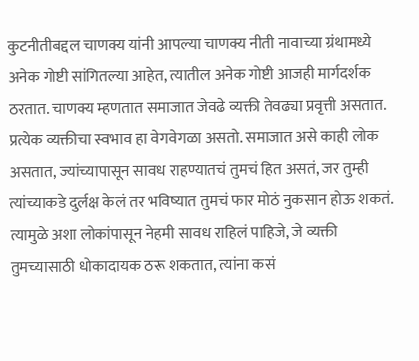कुटनीतीबद्दल चाणक्य यांनी आपल्या चाणक्य नीती नावाच्या ग्रंथामध्ये अनेक गोष्टी सांगितल्या आहेत, त्यातील अनेक गोष्टी आजही मार्गदर्शक ठरतात. चाणक्य म्हणतात समाजात जेवढे व्यक्ती तेवढ्या प्रवृत्ती असतात. प्रत्येक व्यक्तीचा स्वभाव हा वेगवेगळा असतो. समाजात असे काही लोक असतात, ज्यांच्यापासून सावध राहण्यातचं तुमचं हित असतं, जर तुम्ही त्यांच्याकडे दुर्लक्ष केलं तर भविष्यात तुमचं फार मोठं नुकसान होऊ शकतं. त्यामुळे अशा लोकांपासून नेहमी सावध राहिलं पाहिजे, जे व्यक्ती तुमच्यासाठी धोकादायक ठरू शकतात, त्यांना कसं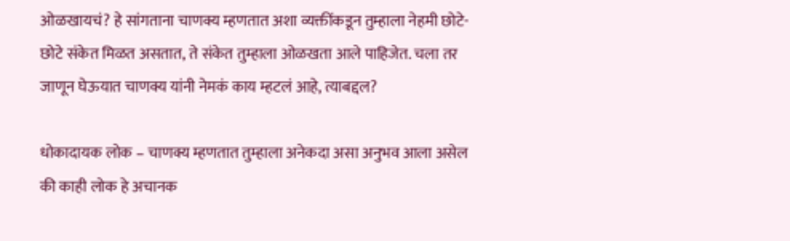ओळखायचं? हे सांगताना चाणक्य म्हणतात अशा व्यक्तींकडून तुम्हाला नेहमी छोटे-छोटे संकेत मिळत असतात, ते संकेत तुम्हाला ओळखता आले पाहिजेत. चला तर जाणून घेऊयात चाणक्य यांनी नेमकं काय म्हटलं आहे, त्याबद्दल?

धोकादायक लोक – चाणक्य म्हणतात तुम्हाला अनेकदा असा अनुभव आला असेल की काही लोक हे अचानक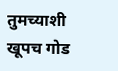तुमच्याशी खूपच गोड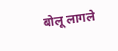बोलू लागले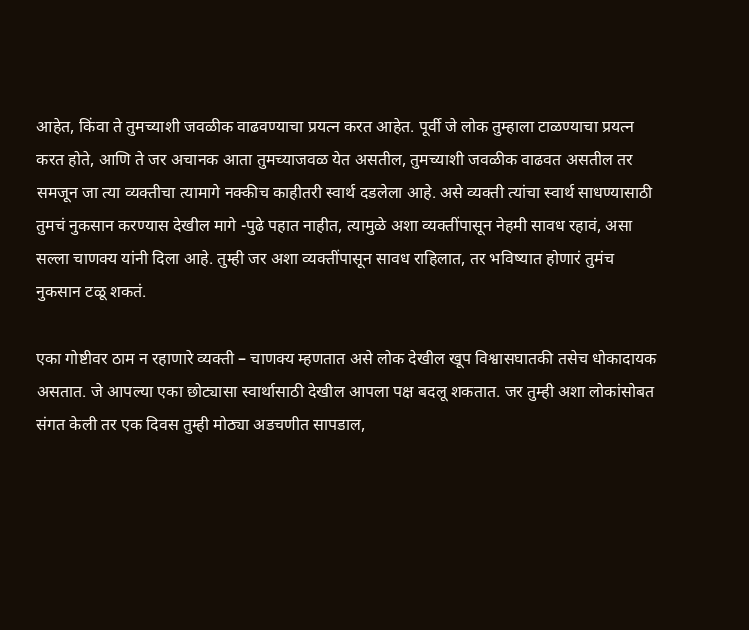आहेत, किंवा ते तुमच्याशी जवळीक वाढवण्याचा प्रयत्न करत आहेत. पूर्वी जे लोक तुम्हाला टाळण्याचा प्रयत्न करत होते, आणि ते जर अचानक आता तुमच्याजवळ येत असतील, तुमच्याशी जवळीक वाढवत असतील तर समजून जा त्या व्यक्तीचा त्यामागे नक्कीच काहीतरी स्वार्थ दडलेला आहे. असे व्यक्ती त्यांचा स्वार्थ साधण्यासाठी तुमचं नुकसान करण्यास देखील मागे -पुढे पहात नाहीत, त्यामुळे अशा व्यक्तींपासून नेहमी सावध रहावं, असा सल्ला चाणक्य यांनी दिला आहे. तुम्ही जर अशा व्यक्तींपासून सावध राहिलात, तर भविष्यात होणारं तुमंच नुकसान टळू शकतं.

एका गोष्टीवर ठाम न रहाणारे व्यक्ती – चाणक्य म्हणतात असे लोक देखील खूप विश्वासघातकी तसेच धोकादायक असतात. जे आपल्या एका छोट्यासा स्वार्थासाठी देखील आपला पक्ष बदलू शकतात. जर तुम्ही अशा लोकांसोबत संगत केली तर एक दिवस तुम्ही मोठ्या अडचणीत सापडाल,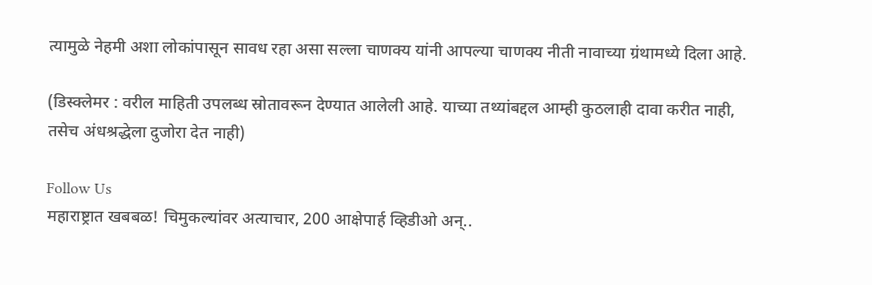त्यामुळे नेहमी अशा लोकांपासून सावध रहा असा सल्ला चाणक्य यांनी आपल्या चाणक्य नीती नावाच्या ग्रंथामध्ये दिला आहे.

(डिस्क्लेमर : वरील माहिती उपलब्ध स्रोतावरून देण्यात आलेली आहे. याच्या तथ्यांबद्दल आम्ही कुठलाही दावा करीत नाही, तसेच अंधश्रद्धेला दुजोरा देत नाही)

Follow Us
महाराष्ट्रात खबबळ! चिमुकल्यांवर अत्याचार, 200 आक्षेपार्ह व्हिडीओ अन्..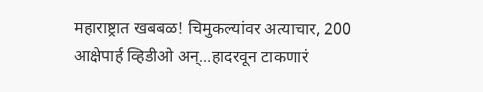महाराष्ट्रात खबबळ! चिमुकल्यांवर अत्याचार, 200 आक्षेपार्ह व्हिडीओ अन्...हादरवून टाकणारं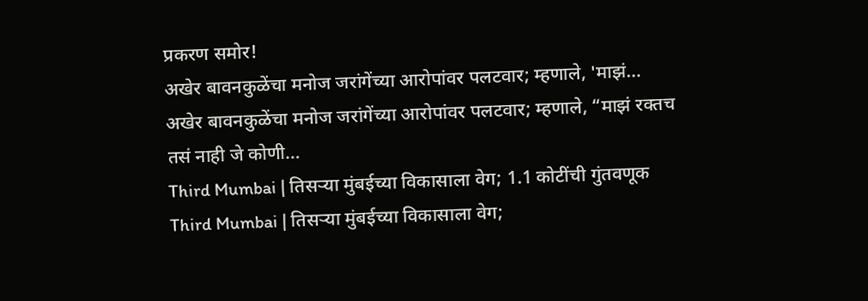प्रकरण समोर!
अखेर बावनकुळेंचा मनोज जरांगेंच्या आरोपांवर पलटवार; म्हणाले, 'माझं...
अखेर बावनकुळेंचा मनोज जरांगेंच्या आरोपांवर पलटवार; म्हणाले, “माझं रक्तच तसं नाही जे कोणी...
Third Mumbai | तिसऱ्या मुंबईच्या विकासाला वेग; 1.1 कोटींची गुंतवणूक
Third Mumbai | तिसऱ्या मुंबईच्या विकासाला वेग;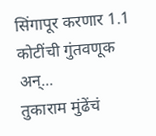सिंगापूर करणार 1.1 कोटींची गुंतवणूक अन्...
तुकाराम मुंढेंचं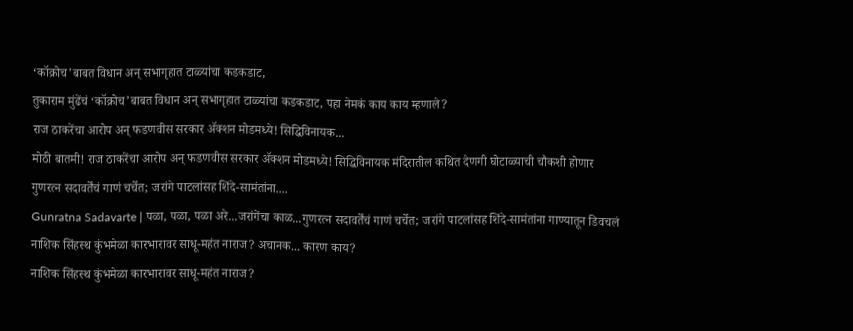‘कॉक्रोच’बाबत विधान अन् सभागृहात टाळ्यांचा कडकडाट,
तुकाराम मुंढेंचं ‘कॉक्रोच’बाबत विधान अन् सभागृहात टाळ्यांचा कडकडाट, पहा नेमकं काय काय म्हणाले?
राज ठाकरेंचा आरोप अन् फडणवीस सरकार ॲक्शन मोडमध्ये! सिद्धिविनायक...
मोठी बातमी! राज ठाकरेंचा आरोप अन् फडणवीस सरकार ॲक्शन मोडमध्ये! सिद्धिविनायक मंदिरातील कथित देणगी घोटाळ्याची चौकशी होणार
गुणरत्न सदावर्तेंचं गाणं चर्चेत; जरांगे पाटलांसह शिंदे-सामंतांना....
Gunratna Sadavarte | पळा, पळा, पळा अरे...जरांगेंचा काळ...गुणरत्न सदावर्तेंचं गाणं चर्चेत; जरांगे पाटलांसह शिंदे-सामंतांना गाण्यातून डिवचलं
नाशिक सिंहस्थ कुंभमेळा कारभारावर साधू-महंत नाराज? अचानक... कारण काय?
नाशिक सिंहस्थ कुंभमेळा कारभारावर साधू-महंत नाराज?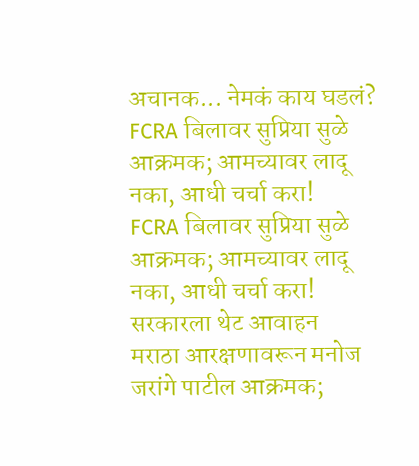अचानक... नेमकं काय घडलं?
FCRA बिलावर सुप्रिया सुळे आक्रमक; आमच्यावर लादू नका, आधी चर्चा करा!
FCRA बिलावर सुप्रिया सुळे आक्रमक; आमच्यावर लादू नका, आधी चर्चा करा! सरकारला थेट आवाहन
मराठा आरक्षणावरून मनोज जरांगे पाटील आक्रमक;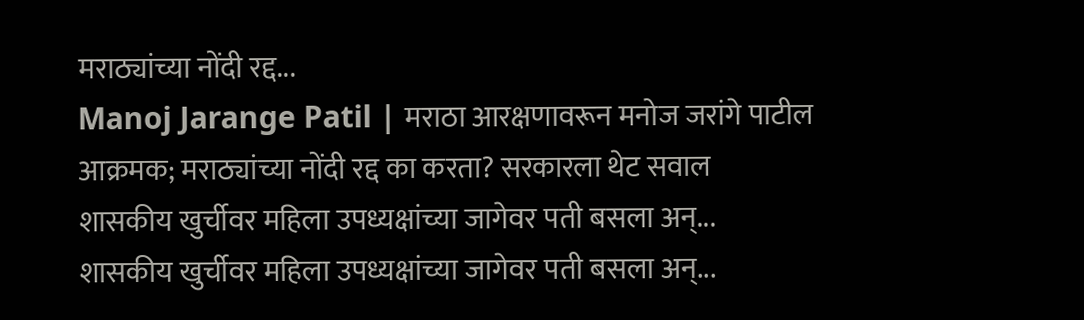मराठ्यांच्या नोंदी रद्द...
Manoj Jarange Patil | मराठा आरक्षणावरून मनोज जरांगे पाटील आक्रमक; मराठ्यांच्या नोंदी रद्द का करता? सरकारला थेट सवाल
शासकीय खुर्चीवर महिला उपध्यक्षांच्या जागेवर पती बसला अन्...
शासकीय खुर्चीवर महिला उपध्यक्षांच्या जागेवर पती बसला अन्...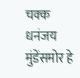चक्क धनंजय मुंडेंसमोर हे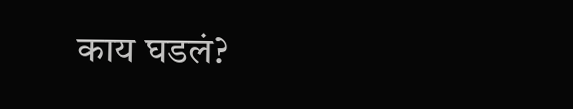काय घडलं?